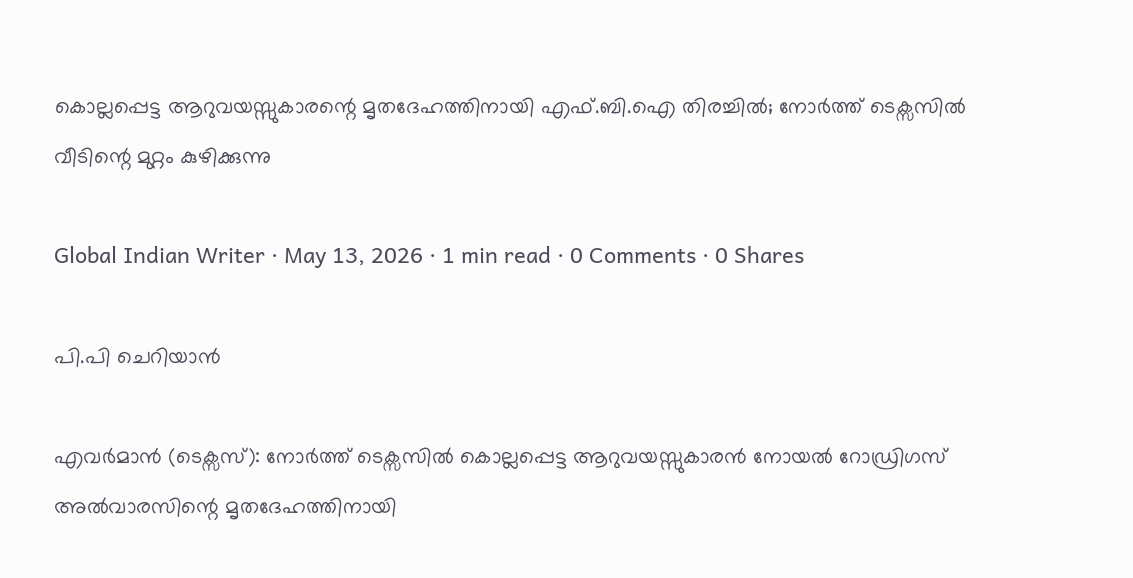കൊല്ലപ്പെട്ട ആറുവയസ്സുകാരന്റെ മൃതദേഹത്തിനായി എഫ്.ബി.ഐ തിരച്ചിൽ; നോർത്ത് ടെക്സസിൽ വീടിന്റെ മുറ്റം കുഴിക്കുന്നു

Global Indian Writer · May 13, 2026 · 1 min read · 0 Comments · 0 Shares

പി.പി ചെറിയാൻ

എവർമാൻ (ടെക്സസ്): നോർത്ത് ടെക്സസിൽ കൊല്ലപ്പെട്ട ആറുവയസ്സുകാരൻ നോയൽ റോഡ്രിഗസ് അൽവാരസിന്റെ മൃതദേഹത്തിനായി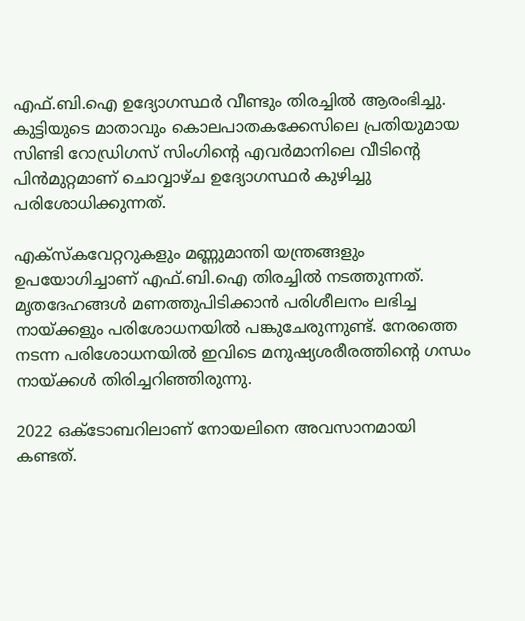എഫ്.ബി.ഐ ഉദ്യോഗസ്ഥർ വീണ്ടും തിരച്ചിൽ ആരംഭിച്ചു. കുട്ടിയുടെ മാതാവും കൊലപാതകക്കേസിലെ പ്രതിയുമായ സിണ്ടി റോഡ്രിഗസ് സിംഗിന്റെ എവർമാനിലെ വീടിന്റെ പിൻമുറ്റമാണ് ചൊവ്വാഴ്ച ഉദ്യോഗസ്ഥർ കുഴിച്ചു പരിശോധിക്കുന്നത്.

എക്സ്കവേറ്ററുകളും മണ്ണുമാന്തി യന്ത്രങ്ങളും ഉപയോഗിച്ചാണ് എഫ്.ബി.ഐ തിരച്ചിൽ നടത്തുന്നത്. മൃതദേഹങ്ങൾ മണത്തുപിടിക്കാൻ പരിശീലനം ലഭിച്ച നായ്ക്കളും പരിശോധനയിൽ പങ്കുചേരുന്നുണ്ട്. നേരത്തെ നടന്ന പരിശോധനയിൽ ഇവിടെ മനുഷ്യശരീരത്തിന്റെ ഗന്ധം നായ്ക്കൾ തിരിച്ചറിഞ്ഞിരുന്നു.

2022 ഒക്ടോബറിലാണ് നോയലിനെ അവസാനമായി കണ്ടത്.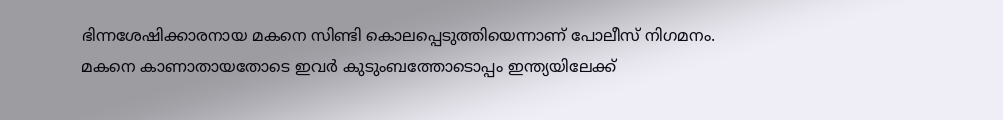ഭിന്നശേഷിക്കാരനായ മകനെ സിണ്ടി കൊലപ്പെടുത്തിയെന്നാണ് പോലീസ് നിഗമനം. മകനെ കാണാതായതോടെ ഇവർ കുടുംബത്തോടൊപ്പം ഇന്ത്യയിലേക്ക്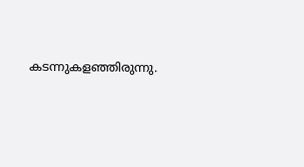കടന്നുകളഞ്ഞിരുന്നു.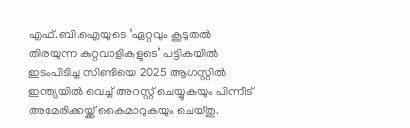എഫ്.ബി.ഐയുടെ ‘ഏറ്റവും കൂടുതൽ തിരയുന്ന കുറ്റവാളികളുടെ’ പട്ടികയിൽ ഇടംപിടിച്ച സിണ്ടിയെ 2025 ആഗസ്റ്റിൽ ഇന്ത്യയിൽ വെച്ച് അറസ്റ്റ് ചെയ്യുകയും പിന്നീട് അമേരിക്കയ്ക്ക് കൈമാറുകയും ചെയ്തു.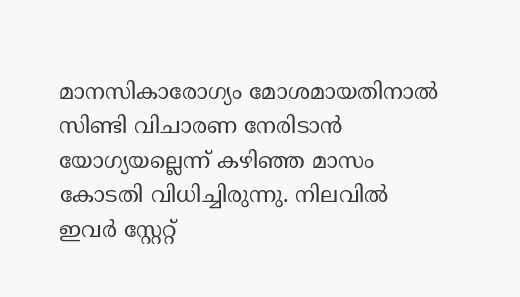മാനസികാരോഗ്യം മോശമായതിനാൽ സിണ്ടി വിചാരണ നേരിടാൻ യോഗ്യയല്ലെന്ന് കഴിഞ്ഞ മാസം കോടതി വിധിച്ചിരുന്നു. നിലവിൽ ഇവർ സ്റ്റേറ്റ്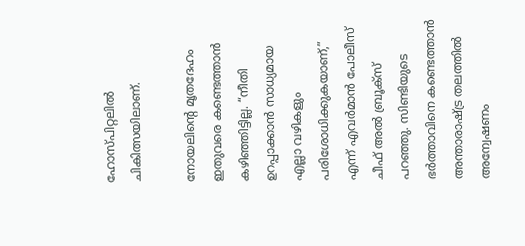ഹോസ്പിറ്റലിൽ ചികിത്സയിലാണ്.

നോയലിന്റെ മൃതദേഹം ഇതുവരെ കണ്ടെത്താൻ കഴിഞ്ഞിട്ടില്ല. “നീതി ഉറപ്പാക്കാൻ സാധ്യമായ എല്ലാ വഴികളും പരിശോധിക്കുകയാണ്,” എന്ന് എവർമാൻ പോലീസ് ചീഫ് അൽ ബ്രൂക്സ് പറഞ്ഞു. സിണ്ടിയുടെ ഭർത്താവിനെ കണ്ടെത്താൻ അന്താരാഷ്ട്ര തലത്തിൽ അന്വേഷണം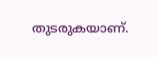തുടരുകയാണ്.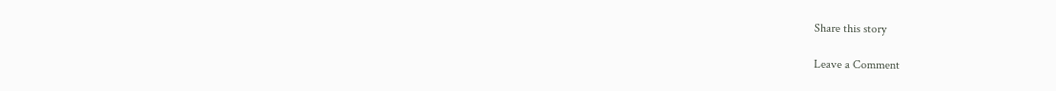Share this story

Leave a Comment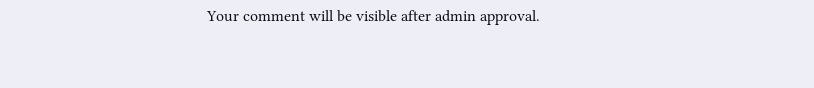Your comment will be visible after admin approval.